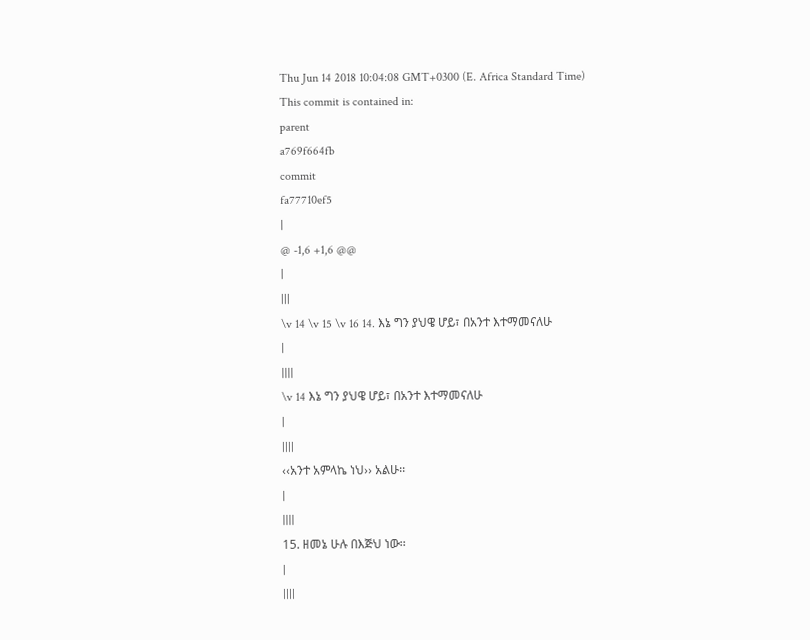Thu Jun 14 2018 10:04:08 GMT+0300 (E. Africa Standard Time)
This commit is contained in:
parent
a769f664fb
commit
fa77710ef5
|
@ -1,6 +1,6 @@
|
|||
\v 14 \v 15 \v 16 14. እኔ ግን ያህዌ ሆይ፣ በአንተ እተማመናለሁ
|
||||
\v 14 እኔ ግን ያህዌ ሆይ፣ በአንተ እተማመናለሁ
|
||||
‹‹አንተ አምላኬ ነህ›› አልሁ፡፡
|
||||
15. ዘመኔ ሁሉ በእጅህ ነው፡፡
|
||||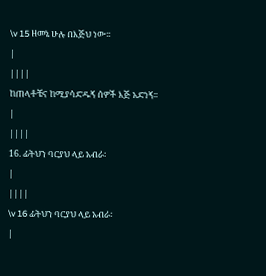\v 15 ዘመኔ ሁሉ በእጅህ ነው፡፡
|
||||
ከጠላቶቼና ከሚያሳድዱኝ ሰዎች እጅ አድነኝ፡፡
|
||||
16. ፊትህን ባርያህ ላይ አብራ፡
|
||||
\v 16 ፊትህን ባርያህ ላይ አብራ፡
|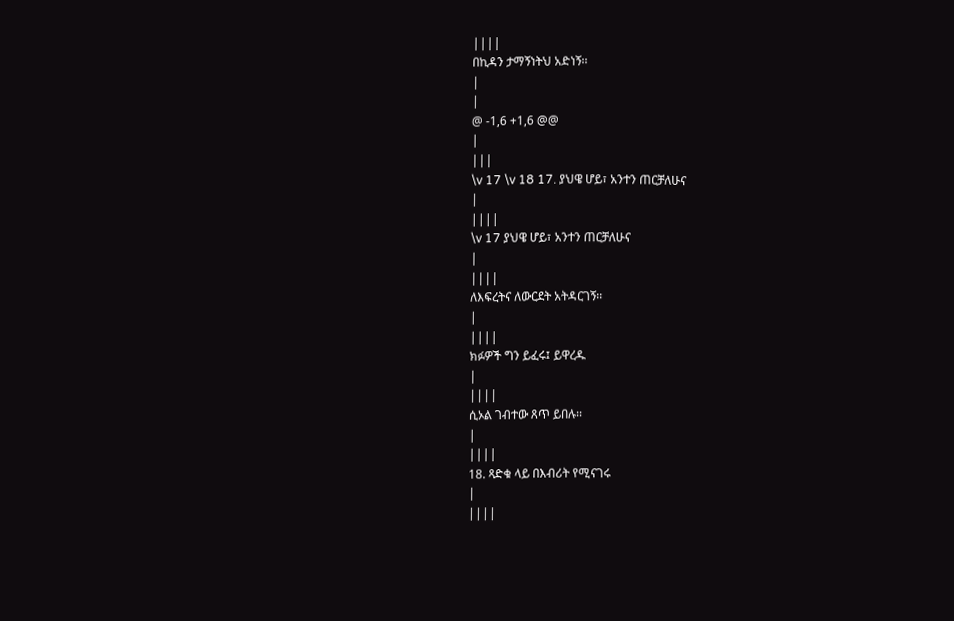||||
በኪዳን ታማኝነትህ አድነኝ፡፡
|
|
@ -1,6 +1,6 @@
|
|||
\v 17 \v 18 17. ያህዌ ሆይ፣ አንተን ጠርቻለሁና
|
||||
\v 17 ያህዌ ሆይ፣ አንተን ጠርቻለሁና
|
||||
ለእፍረትና ለውርደት አትዳርገኝ፡፡
|
||||
ክፉዎች ግን ይፈሩ፤ ይዋረዱ
|
||||
ሲኦል ገብተው ጸጥ ይበሉ፡፡
|
||||
18. ጻድቁ ላይ በእብሪት የሚናገሩ
|
||||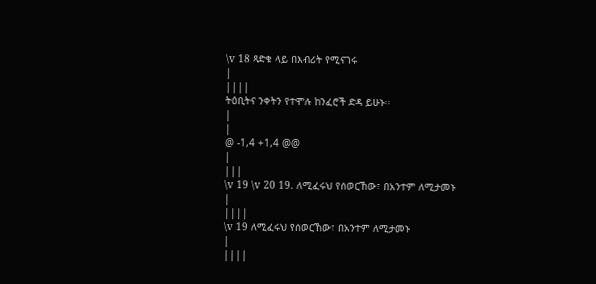\v 18 ጻድቁ ላይ በእብሪት የሚናገሩ
|
||||
ትዕቢትና ንቀትን የተሞሉ ከንፈሮች ድዳ ይሁኑ፡፡
|
|
@ -1,4 +1,4 @@
|
|||
\v 19 \v 20 19. ለሚፈሩህ የሰወርኸው፣ በአንተም ለሚታመኑ
|
||||
\v 19 ለሚፈሩህ የሰወርኸው፣ በአንተም ለሚታመኑ
|
||||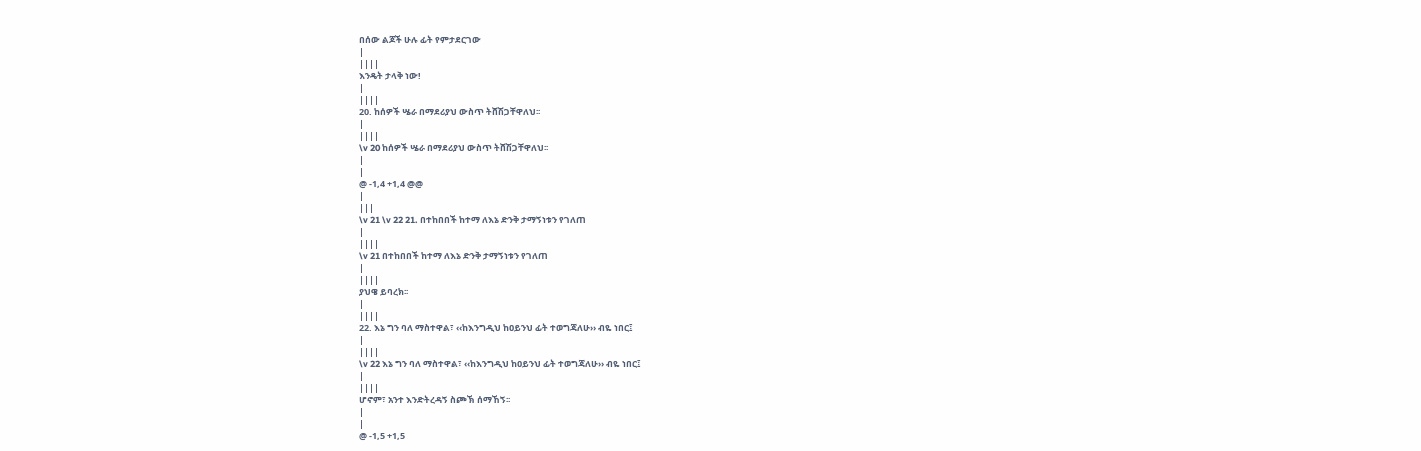በሰው ልጆች ሁሉ ፊት የምታደርገው
|
||||
እንዴት ታላቅ ነው!
|
||||
20. ከሰዎች ሤራ በማደሪያህ ውስጥ ትሸሽጋቸዋለህ፡፡
|
||||
\v 20 ከሰዎች ሤራ በማደሪያህ ውስጥ ትሸሽጋቸዋለህ፡፡
|
|
@ -1,4 +1,4 @@
|
|||
\v 21 \v 22 21. በተከበበች ከተማ ለእኔ ድንቅ ታማኝነቱን የገለጠ
|
||||
\v 21 በተከበበች ከተማ ለእኔ ድንቅ ታማኝነቱን የገለጠ
|
||||
ያህዌ ይባረክ፡፡
|
||||
22. እኔ ግን ባለ ማስተዋል፣ ‹‹ከእንግዲህ ከዐይንህ ፊት ተወግጃለሁ›› ብዬ ነበር፤
|
||||
\v 22 እኔ ግን ባለ ማስተዋል፣ ‹‹ከእንግዲህ ከዐይንህ ፊት ተወግጃለሁ›› ብዬ ነበር፤
|
||||
ሆኖም፣ አንተ እንድትረዳኝ ስጮኽ ሰማኸኝ፡፡
|
|
@ -1,5 +1,5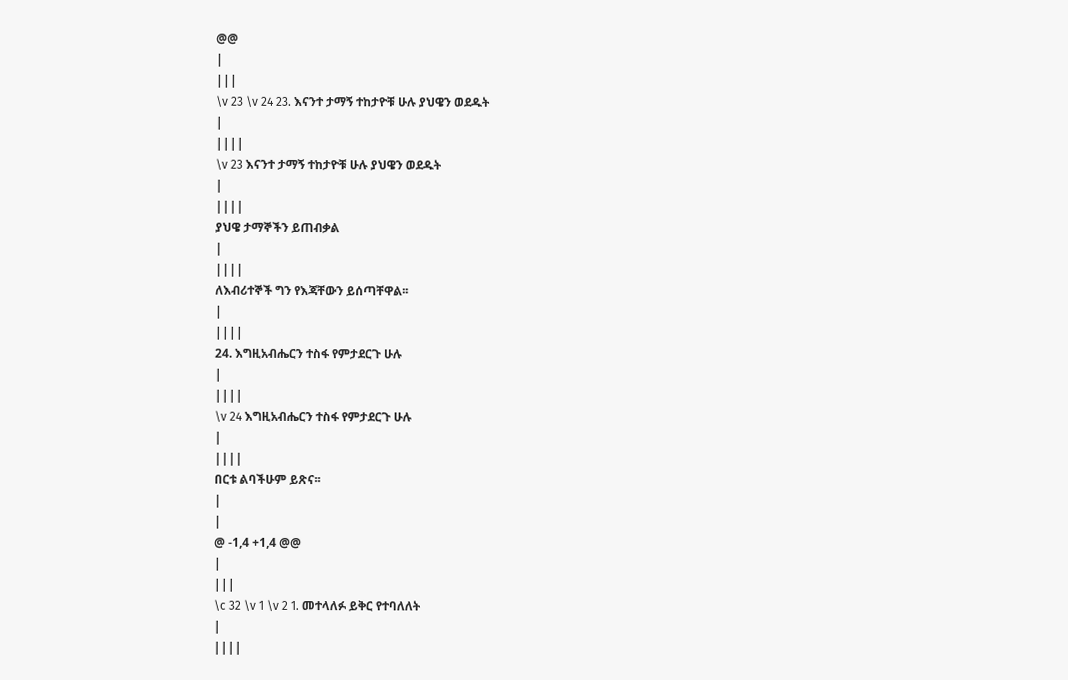@@
|
|||
\v 23 \v 24 23. እናንተ ታማኝ ተከታዮቹ ሁሉ ያህዌን ወደዱት
|
||||
\v 23 እናንተ ታማኝ ተከታዮቹ ሁሉ ያህዌን ወደዱት
|
||||
ያህዌ ታማኞችን ይጠብቃል
|
||||
ለእብሪተኞች ግን የእጃቸውን ይሰጣቸዋል፡፡
|
||||
24. እግዚአብሔርን ተስፋ የምታደርጉ ሁሉ
|
||||
\v 24 እግዚአብሔርን ተስፋ የምታደርጉ ሁሉ
|
||||
በርቱ ልባችሁም ይጽና፡፡
|
|
@ -1,4 +1,4 @@
|
|||
\c 32 \v 1 \v 2 1. መተላለፉ ይቅር የተባለለት
|
||||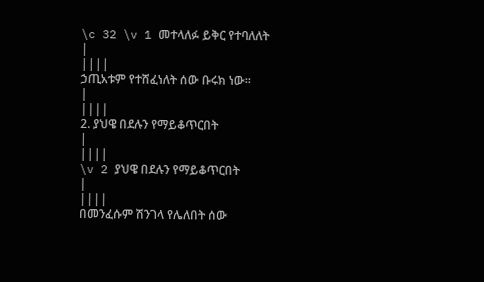\c 32 \v 1 መተላለፉ ይቅር የተባለለት
|
||||
ኃጢአቱም የተሸፈነለት ሰው ቡሩክ ነው፡፡
|
||||
2. ያህዌ በደሉን የማይቆጥርበት
|
||||
\v 2 ያህዌ በደሉን የማይቆጥርበት
|
||||
በመንፈሱም ሽንገላ የሌለበት ሰው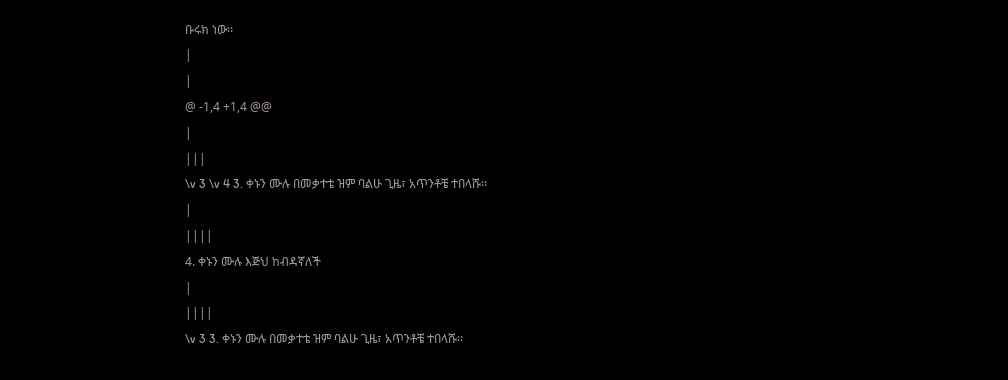ቡሩክ ነው፡፡
|
|
@ -1,4 +1,4 @@
|
|||
\v 3 \v 4 3. ቀኑን ሙሉ በመቃተቴ ዝም ባልሁ ጊዜ፣ አጥንቶቼ ተበላሹ፡፡
|
||||
4. ቀኑን ሙሉ እጅህ ከብዳኛለች
|
||||
\v 3 3. ቀኑን ሙሉ በመቃተቴ ዝም ባልሁ ጊዜ፣ አጥንቶቼ ተበላሹ፡፡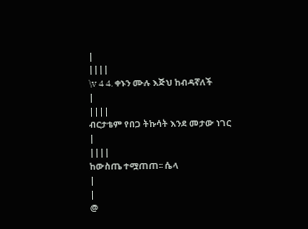|
||||
\v 4 4. ቀኑን ሙሉ እጅህ ከብዳኛለች
|
||||
ብርታቴም የበጋ ትኩሳት እንደ መታው ነገር
|
||||
ከውስጤ ተሟጠጠ፡፡ ሴላ
|
|
@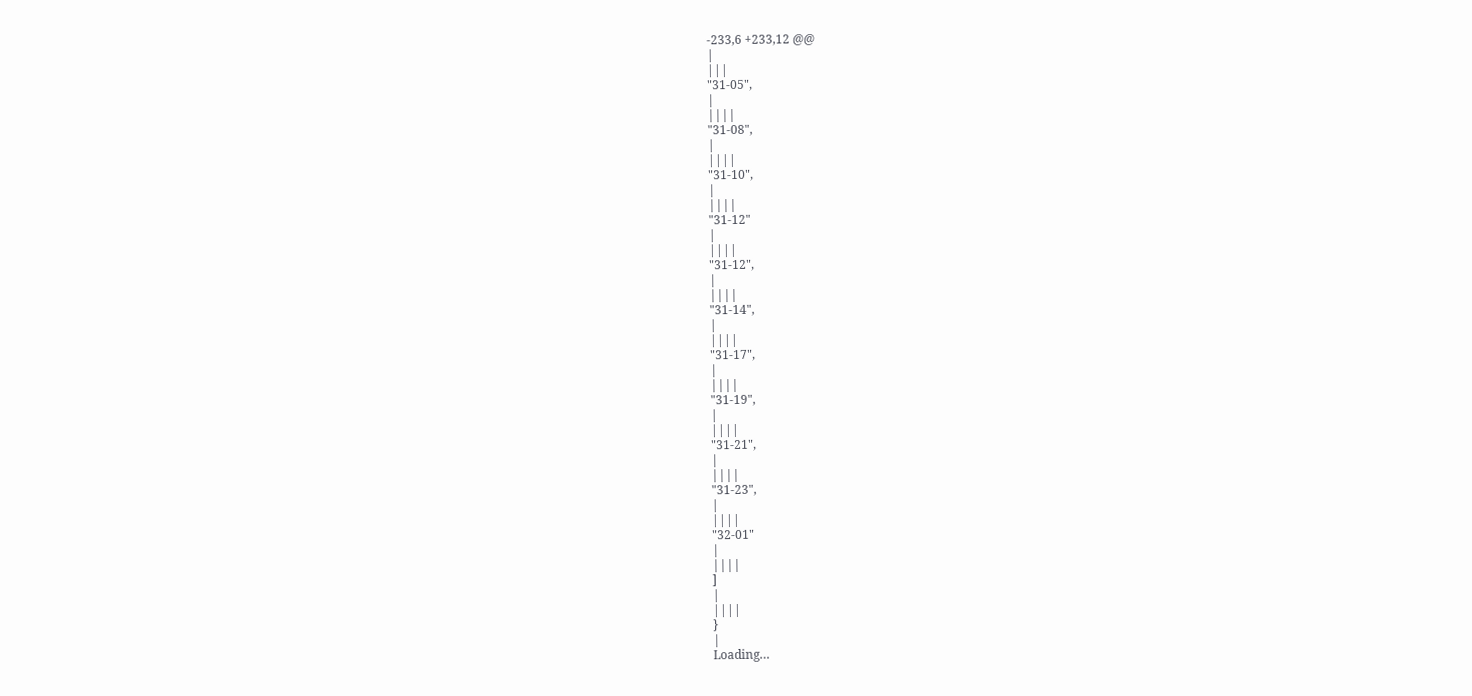-233,6 +233,12 @@
|
|||
"31-05",
|
||||
"31-08",
|
||||
"31-10",
|
||||
"31-12"
|
||||
"31-12",
|
||||
"31-14",
|
||||
"31-17",
|
||||
"31-19",
|
||||
"31-21",
|
||||
"31-23",
|
||||
"32-01"
|
||||
]
|
||||
}
|
Loading…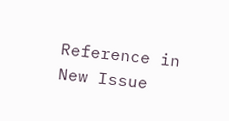Reference in New Issue